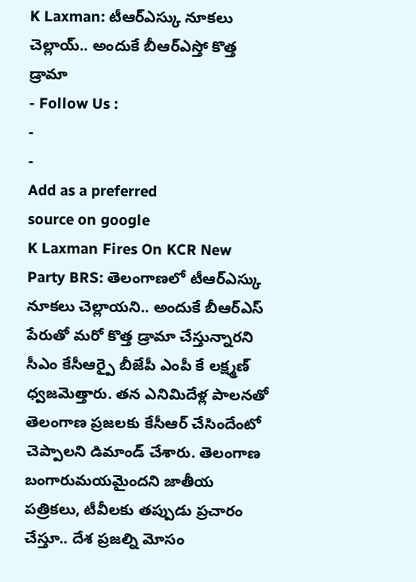K Laxman: టీఆర్ఎస్కు నూకలు చెల్లాయ్.. అందుకే బీఆర్ఎస్తో కొత్త డ్రామా
- Follow Us :
-
-
Add as a preferred
source on google
K Laxman Fires On KCR New Party BRS: తెలంగాణలో టీఆర్ఎస్కు నూకలు చెల్లాయని.. అందుకే బీఆర్ఎస్ పేరుతో మరో కొత్త డ్రామా చేస్తున్నారని సీఎం కేసీఆర్పై బీజేపీ ఎంపీ కే లక్ష్మణ్ ధ్వజమెత్తారు. తన ఎనిమిదేళ్ల పాలనతో తెలంగాణ ప్రజలకు కేసీఆర్ చేసిందేంటో చెప్పాలని డిమాండ్ చేశారు. తెలంగాణ బంగారుమయమైందని జాతీయ పత్రికలు, టీవీలకు తప్పుడు ప్రచారం చేస్తూ.. దేశ ప్రజల్ని మోసం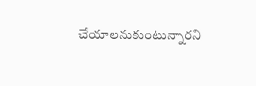చేయాలనుకుంటున్నారని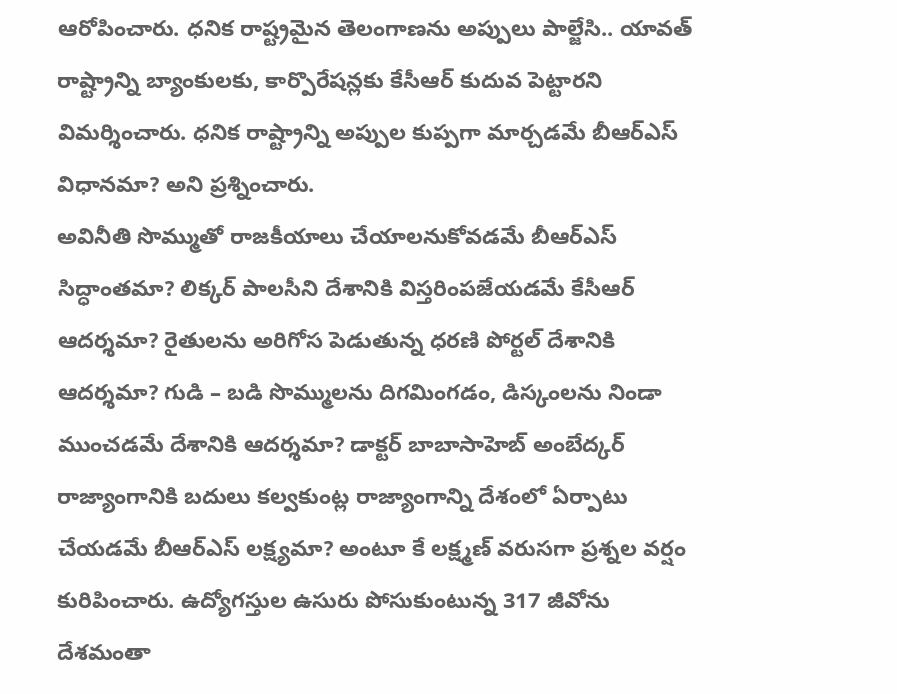ఆరోపించారు. ధనిక రాష్ట్రమైన తెలంగాణను అప్పులు పాల్జేసి.. యావత్ రాష్ట్రాన్ని బ్యాంకులకు, కార్పొరేషన్లకు కేసీఆర్ కుదువ పెట్టారని విమర్శించారు. ధనిక రాష్ట్రాన్ని అప్పుల కుప్పగా మార్చడమే బీఆర్ఎస్ విధానమా? అని ప్రశ్నించారు.
అవినీతి సొమ్ముతో రాజకీయాలు చేయాలనుకోవడమే బీఆర్ఎస్ సిద్ధాంతమా? లిక్కర్ పాలసీని దేశానికి విస్తరింపజేయడమే కేసీఆర్ ఆదర్శమా? రైతులను అరిగోస పెడుతున్న ధరణి పోర్టల్ దేశానికి ఆదర్శమా? గుడి – బడి సొమ్ములను దిగమింగడం, డిస్కంలను నిండా ముంచడమే దేశానికి ఆదర్శమా? డాక్టర్ బాబాసాహెబ్ అంబేద్కర్ రాజ్యాంగానికి బదులు కల్వకుంట్ల రాజ్యాంగాన్ని దేశంలో ఏర్పాటు చేయడమే బీఆర్ఎస్ లక్ష్యమా? అంటూ కే లక్ష్మణ్ వరుసగా ప్రశ్నల వర్షం కురిపించారు. ఉద్యోగస్తుల ఉసురు పోసుకుంటున్న 317 జీవోను దేశమంతా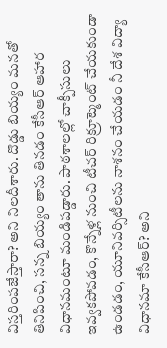విస్తరింపజేస్తారా? అని నిలదీశారు. దొడ్డు బియ్యం మనతో తినిపించి, సన్న బియ్యం తాను తినడం కేసీఆర్ ఆహార విధానమంటూ మండిపడ్డారు. పాఠశాలల్లో చాక్పీసులు ఇవ్వకపోవడం, కొన్నేళ్ల నుంచి టీచర్ రిక్రూట్మెంట్ చేయకుండా ఉండడం, యూనివర్సిటీలను నాశనం చేయడం నీ దేశ విద్యా విధానమా కేసీఆర్? అని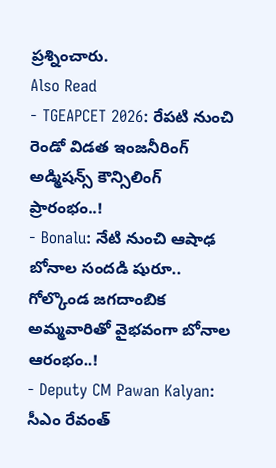ప్రశ్నించారు.
Also Read
- TGEAPCET 2026: రేపటి నుంచి రెండో విడత ఇంజనీరింగ్ అడ్మిషన్స్ కౌన్సిలింగ్ ప్రారంభం..!
- Bonalu: నేటి నుంచి ఆషాఢ బోనాల సందడి షురూ.. గోల్కొండ జగదాంబిక అమ్మవారితో వైభవంగా బోనాల ఆరంభం..!
- Deputy CM Pawan Kalyan: సీఎం రేవంత్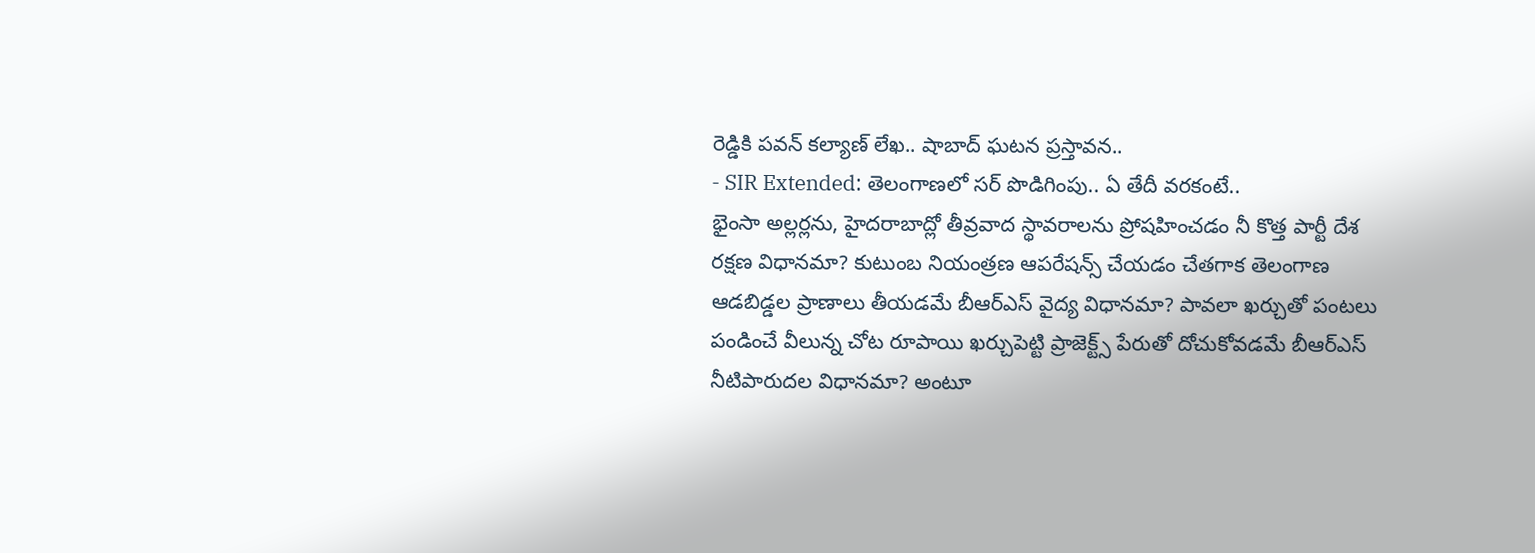రెడ్డికి పవన్ కల్యాణ్ లేఖ.. షాబాద్ ఘటన ప్రస్తావన..
- SIR Extended: తెలంగాణలో సర్ పొడిగింపు.. ఏ తేదీ వరకంటే..
భైంసా అల్లర్లను, హైదరాబాద్లో తీవ్రవాద స్థావరాలను ప్రోషహించడం నీ కొత్త పార్టీ దేశ రక్షణ విధానమా? కుటుంబ నియంత్రణ ఆపరేషన్స్ చేయడం చేతగాక తెలంగాణ ఆడబిడ్డల ప్రాణాలు తీయడమే బీఆర్ఎస్ వైద్య విధానమా? పావలా ఖర్చుతో పంటలు పండించే వీలున్న చోట రూపాయి ఖర్చుపెట్టి ప్రాజెక్ట్స్ పేరుతో దోచుకోవడమే బీఆర్ఎస్ నీటిపారుదల విధానమా? అంటూ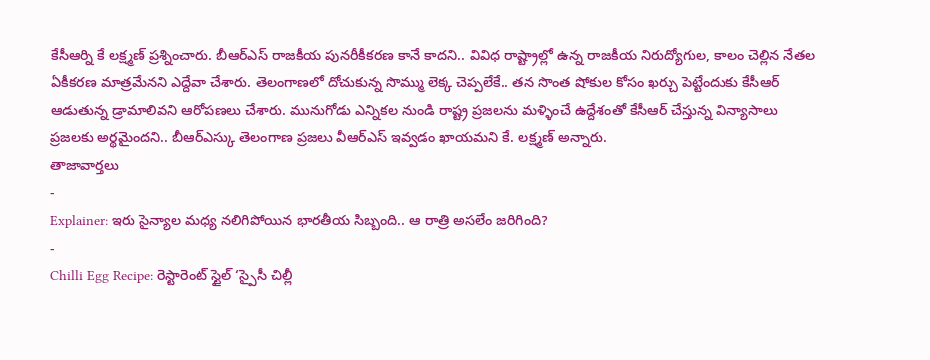కేసీఆర్ని కే లక్ష్మణ్ ప్రశ్నించారు. బీఆర్ఎస్ రాజకీయ పునరీకీకరణ కానే కాదని.. వివిధ రాష్ట్రాల్లో ఉన్న రాజకీయ నిరుద్యోగుల, కాలం చెల్లిన నేతల ఏకీకరణ మాత్రమేనని ఎద్దేవా చేశారు. తెలంగాణలో దోచుకున్న సొమ్ము లెక్క చెప్పలేకే.. తన సొంత షోకుల కోసం ఖర్చు పెట్టేందుకు కేసీఆర్ ఆడుతున్న డ్రామాలివని ఆరోపణలు చేశారు. మునుగోడు ఎన్నికల నుండి రాష్ట్ర ప్రజలను మళ్ళించే ఉద్దేశంతో కేసీఆర్ చేస్తున్న విన్యాసాలు ప్రజలకు అర్థమైందని.. బీఆర్ఎస్కు తెలంగాణ ప్రజలు వీఆర్ఎస్ ఇవ్వడం ఖాయమని కే. లక్ష్మణ్ అన్నారు.
తాజావార్తలు
-
Explainer: ఇరు సైన్యాల మధ్య నలిగిపోయిన భారతీయ సిబ్బంది.. ఆ రాత్రి అసలేం జరిగింది?
-
Chilli Egg Recipe: రెస్టారెంట్ స్టైల్ ‘స్పైసీ చిల్లీ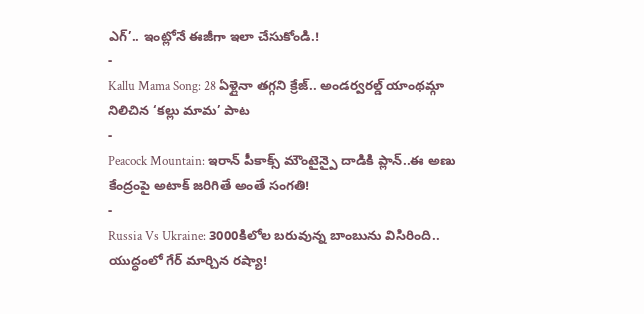ఎగ్’.. ఇంట్లోనే ఈజీగా ఇలా చేసుకోండి.!
-
Kallu Mama Song: 28 ఏళ్లైనా తగ్గని క్రేజ్.. అండర్వరల్డ్ యాంథమ్గా నిలిచిన ‘కల్లు మామ’ పాట
-
Peacock Mountain: ఇరాన్ పీకాక్స్ మౌంటైన్పై దాడికి ప్లాన్..ఈ అణు కేంద్రంపై అటాక్ జరిగితే అంతే సంగతి!
-
Russia Vs Ukraine: 3000కిలోల బరువున్న బాంబును విసిరింది.. యుద్ధంలో గేర్ మార్చిన రష్యా!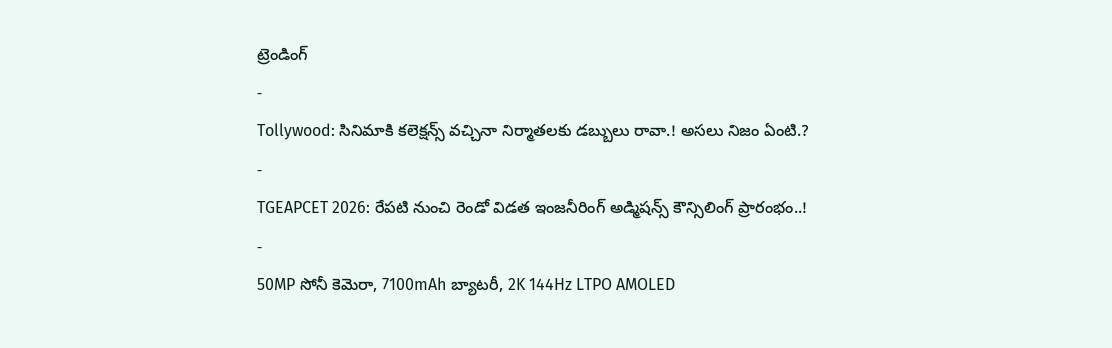ట్రెండింగ్
-
Tollywood: సినిమాకి కలెక్షన్స్ వచ్చినా నిర్మాతలకు డబ్బులు రావా.! అసలు నిజం ఏంటి.?
-
TGEAPCET 2026: రేపటి నుంచి రెండో విడత ఇంజనీరింగ్ అడ్మిషన్స్ కౌన్సిలింగ్ ప్రారంభం..!
-
50MP సోనీ కెమెరా, 7100mAh బ్యాటరీ, 2K 144Hz LTPO AMOLED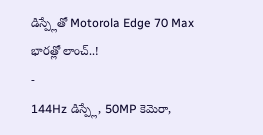డిస్ప్లేతో Motorola Edge 70 Max భారత్లో లాంచ్..!
-
144Hz డిస్ప్లే, 50MP కెమెరా,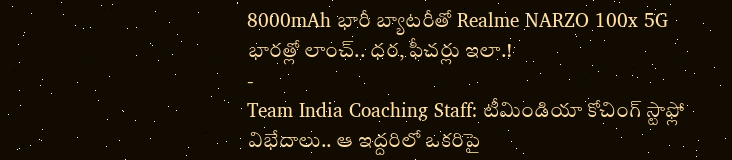8000mAh భారీ బ్యాటరీతో Realme NARZO 100x 5G భారత్లో లాంచ్.. ధర, ఫీచర్లు ఇలా.!
-
Team India Coaching Staff: టీమిండియా కోచింగ్ స్టాఫ్లో విభేదాలు.. ఆ ఇద్దరిలో ఒకరిపై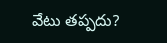వేటు తప్పదు?